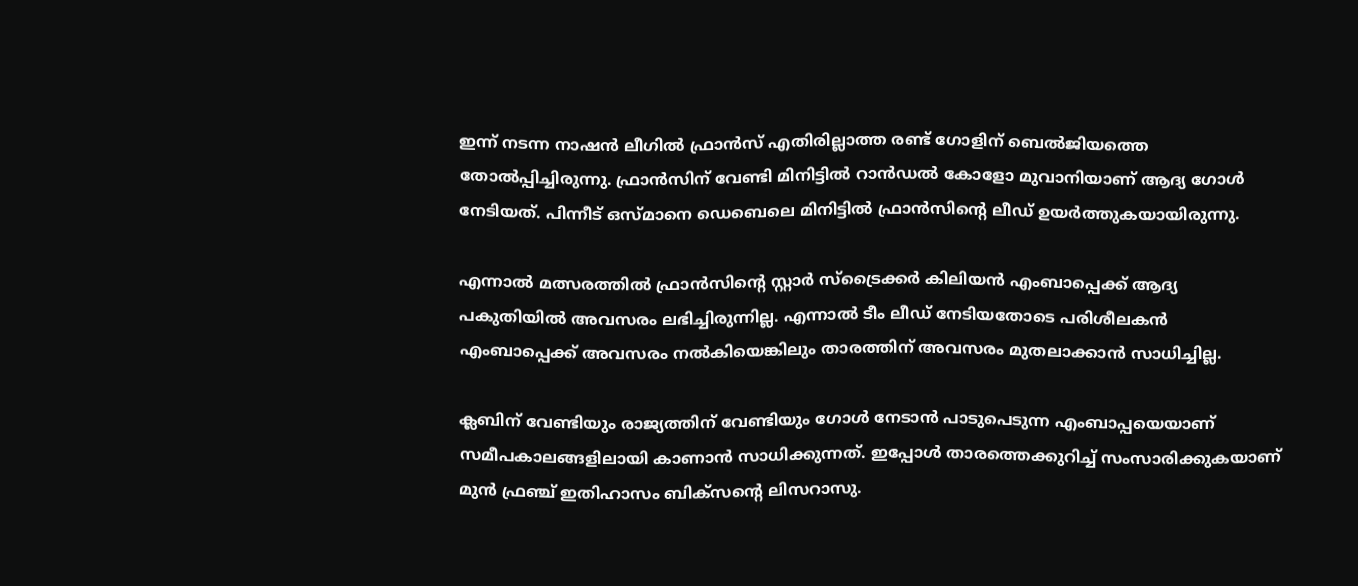ഇന്ന് നടന്ന നാഷന്‍ ലീഗില്‍ ഫ്രാന്‍സ് എതിരില്ലാത്ത രണ്ട് ഗോളിന് ബെല്‍ജിയത്തെ തോല്‍പ്പിച്ചിരുന്നു. ഫ്രാന്‍സിന് വേണ്ടി മിനിട്ടില്‍ റാന്‍ഡല്‍ കോളോ മുവാനിയാണ് ആദ്യ ഗോള്‍ നേടിയത്. പിന്നീട് ഒസ്മാനെ ഡെബെലെ മിനിട്ടില്‍ ഫ്രാന്‍സിന്റെ ലീഡ് ഉയര്‍ത്തുകയായിരുന്നു.

എന്നാല്‍ മത്സരത്തില്‍ ഫ്രാന്‍സിന്റെ സ്റ്റാര്‍ സ്‌ട്രൈക്കര്‍ കിലിയന്‍ എംബാപ്പെക്ക് ആദ്യ പകുതിയില്‍ അവസരം ലഭിച്ചിരുന്നില്ല. എന്നാല്‍ ടീം ലീഡ് നേടിയതോടെ പരിശീലകന്‍ എംബാപ്പെക്ക് അവസരം നല്‍കിയെങ്കിലും താരത്തിന് അവസരം മുതലാക്കാന്‍ സാധിച്ചില്ല.

ക്ലബിന് വേണ്ടിയും രാജ്യത്തിന് വേണ്ടിയും ഗോള്‍ നേടാന്‍ പാടുപെടുന്ന എംബാപ്പയെയാണ് സമീപകാലങ്ങളിലായി കാണാന്‍ സാധിക്കുന്നത്. ഇപ്പോള്‍ താരത്തെക്കുറിച്ച് സംസാരിക്കുകയാണ് മുന്‍ ഫ്രഞ്ച് ഇതിഹാസം ബിക്‌സന്റെ ലിസറാസു.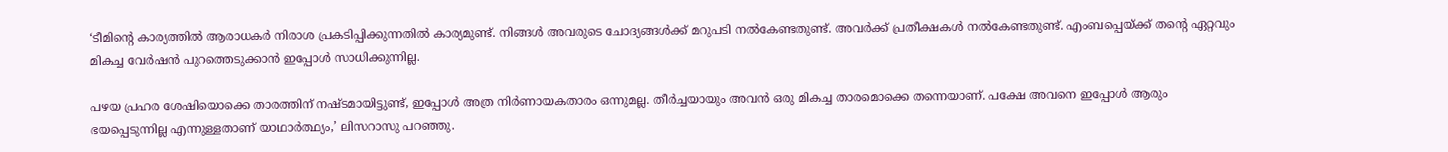‘ടീമിന്റെ കാര്യത്തില്‍ ആരാധകര്‍ നിരാശ പ്രകടിപ്പിക്കുന്നതില്‍ കാര്യമുണ്ട്. നിങ്ങള്‍ അവരുടെ ചോദ്യങ്ങള്‍ക്ക് മറുപടി നല്‍കേണ്ടതുണ്ട്. അവര്‍ക്ക് പ്രതീക്ഷകള്‍ നല്‍കേണ്ടതുണ്ട്. എംബപ്പെയ്ക്ക് തന്റെ ഏറ്റവും മികച്ച വേര്‍ഷന്‍ പുറത്തെടുക്കാന്‍ ഇപ്പോള്‍ സാധിക്കുന്നില്ല.

പഴയ പ്രഹര ശേഷിയൊക്കെ താരത്തിന് നഷ്ടമായിട്ടുണ്ട്, ഇപ്പോള്‍ അത്ര നിര്‍ണായകതാരം ഒന്നുമല്ല. തീര്‍ച്ചയായും അവന്‍ ഒരു മികച്ച താരമൊക്കെ തന്നെയാണ്. പക്ഷേ അവനെ ഇപ്പോള്‍ ആരും ഭയപ്പെടുന്നില്ല എന്നുള്ളതാണ് യാഥാര്‍ത്ഥ്യം,’ ലിസറാസു പറഞ്ഞു.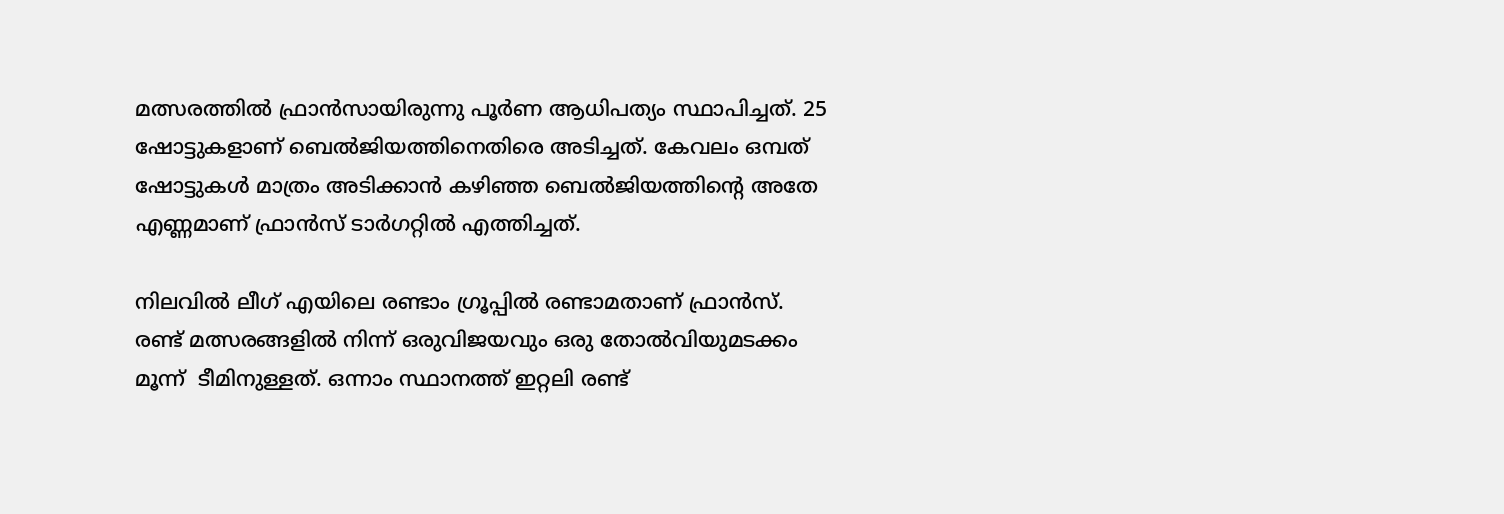മത്സരത്തില്‍ ഫ്രാന്‍സായിരുന്നു പൂര്‍ണ ആധിപത്യം സ്ഥാപിച്ചത്. 25 ഷോട്ടുകളാണ് ബെല്‍ജിയത്തിനെതിരെ അടിച്ചത്. കേവലം ഒമ്പത് ഷോട്ടുകള്‍ മാത്രം അടിക്കാന്‍ കഴിഞ്ഞ ബെല്‍ജിയത്തിന്റെ അതേ എണ്ണമാണ് ഫ്രാന്‍സ് ടാര്‍ഗറ്റില്‍ എത്തിച്ചത്.

നിലവില്‍ ലീഗ് എയിലെ രണ്ടാം ഗ്രൂപ്പില്‍ രണ്ടാമതാണ് ഫ്രാന്‍സ്. രണ്ട് മത്സരങ്ങളില്‍ നിന്ന് ഒരുവിജയവും ഒരു തോല്‍വിയുമടക്കം മൂന്ന്  ടീമിനുള്ളത്. ഒന്നാം സ്ഥാനത്ത് ഇറ്റലി രണ്ട്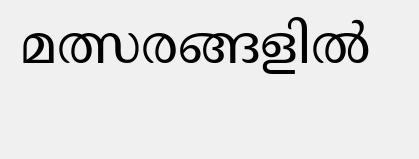മത്സരങ്ങളില്‍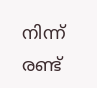നിന്ന് രണ്ട്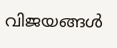വിജയങ്ങള്‍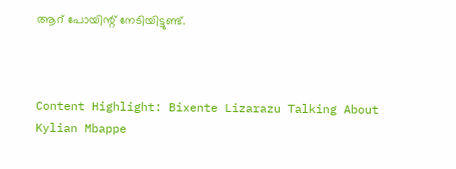ആറ് പോയിന്റ് നേടിയിട്ടുണ്ട്.



Content Highlight: Bixente Lizarazu Talking About Kylian Mbappe